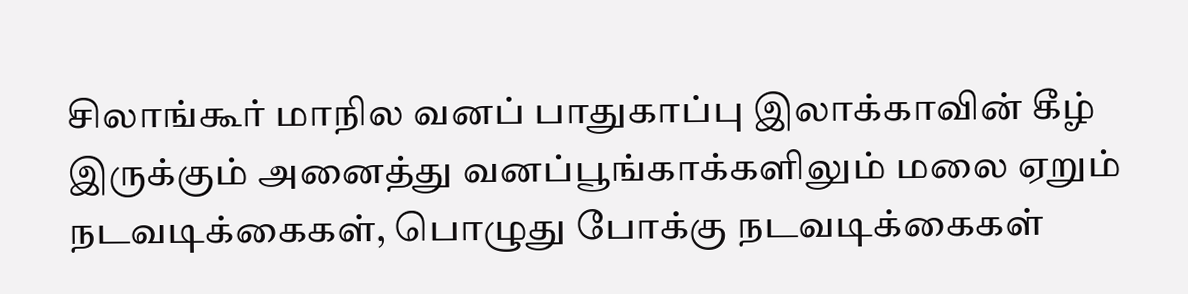சிலாங்கூர் மாநில வனப் பாதுகாப்பு இலாக்காவின் கீழ் இருக்கும் அனைத்து வனப்பூங்காக்களிலும் மலை ஏறும் நடவடிக்கைகள், பொழுது போக்கு நடவடிக்கைகள்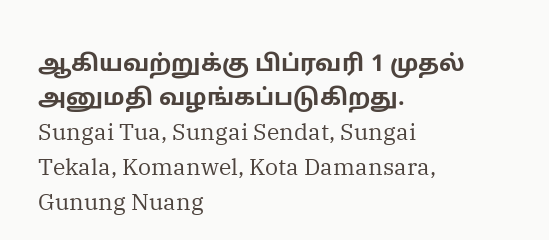ஆகியவற்றுக்கு பிப்ரவரி 1 முதல் அனுமதி வழங்கப்படுகிறது.
Sungai Tua, Sungai Sendat, Sungai Tekala, Komanwel, Kota Damansara, Gunung Nuang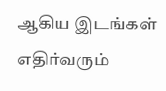ஆகிய இடங்கள் எதிர்வரும்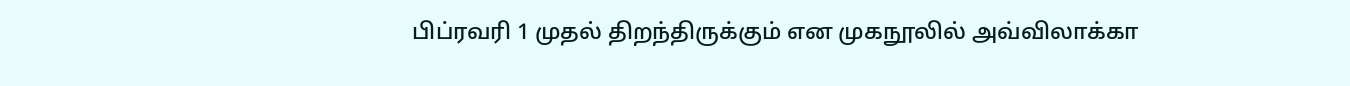பிப்ரவரி 1 முதல் திறந்திருக்கும் என முகநூலில் அவ்விலாக்கா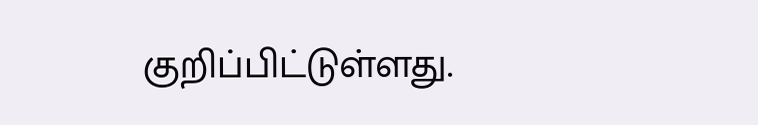குறிப்பிட்டுள்ளது.